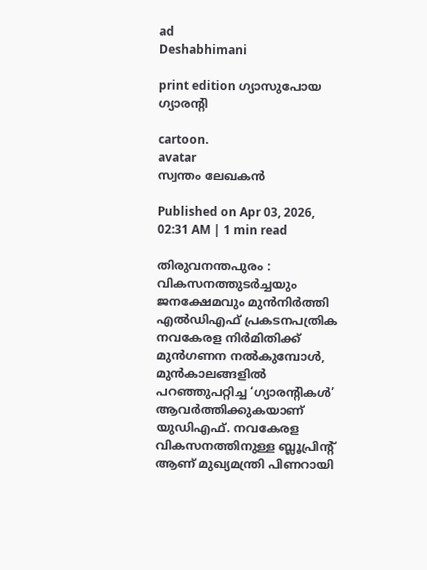ad
Deshabhimani

print edition ഗ്യാസുപോയ ഗ്യാരന്റി

cartoon.
avatar
സ്വന്തം ലേഖകൻ

Published on Apr 03, 2026, 02:31 AM | 1 min read

തിരുവനന്തപുരം : വികസനത്തുടർച്ചയും ജനക്ഷേമവും മുൻനിർത്തി എൽഡിഎഫ് പ്രകടനപത്രിക നവകേരള നിർമിതിക്ക് മുൻഗണന നൽകുമ്പോൾ, മുൻകാലങ്ങളിൽ പറഞ്ഞുപറ്റിച്ച ‘ഗ്യാരന്റികൾ’ ആവർത്തിക്കുകയാണ് യുഡിഎഫ്‌. നവകേരള വികസനത്തിനുള്ള ബ്ലൂപ്രിന്റ്‌ ആണ്‌ മുഖ്യമന്ത്രി പിണറായി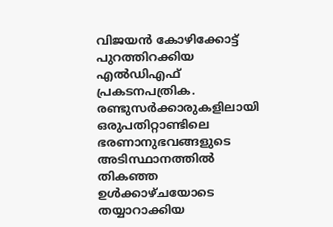വിജയൻ കോഴിക്കോട്ട്‌ പുറത്തിറക്കിയ എൽഡിഎഫ്‌ പ്രകടനപത്രിക. രണ്ടുസർക്കാരുകളിലായി ഒരുപതിറ്റാണ്ടിലെ ഭരണാനുഭവങ്ങളുടെ അടിസ്ഥാനത്തിൽ തികഞ്ഞ ഉൾക്കാഴ്ചയോടെ തയ്യാറാക്കിയ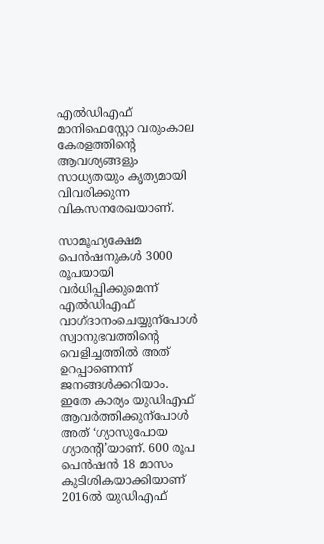എൽഡിഎഫ്‌ മാനിഫെസ്റ്റോ വരുംകാല കേരളത്തിന്റെ ആവശ്യങ്ങളും സാധ്യതയും കൃത്യമായി വിവരിക്കുന്ന വികസനരേഖയാണ്‌.

സാമൂഹ്യക്ഷേമ പെൻഷനുകൾ 3000 രൂപയായി വർധിപ്പിക്കുമെന്ന്‌ എൽഡിഎഫ്‌ വാഗ്‌ദാനംചെയ്യുന്പോൾ സ്വാനുഭവത്തിന്റെ വെളിച്ചത്തിൽ അത്‌ ഉറപ്പാണെന്ന്‌ ജനങ്ങൾക്കറിയാം. ഇതേ കാര്യം യുഡിഎഫ്‌ ആവർത്തിക്കുന്പോൾ അത്‌ ‘ഗ്യാസുപോയ ഗ്യാരന്റി’യാണ്‌. 600 രൂപ പെൻഷൻ 18 മാസം കുടിശികയാക്കിയാണ്‌ 2016ൽ യുഡിഎഫ്‌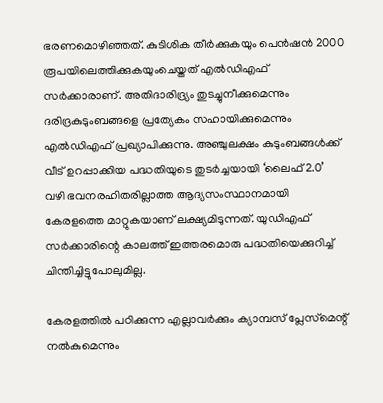ഭരണമൊഴിഞ്ഞത്‌. കുടിശിക തീർക്കുകയും പെൻഷൻ 2000 രൂപയിലെത്തിക്കുകയുംചെയ്തത്‌ എൽഡിഎഫ്‌ സർക്കാരാണ്‌. അതിദാരിദ്ര്യം തുടച്ചുനീക്കുമെന്നും ദരിദ്രകുടുംബങ്ങളെ പ്രത്യേകം സഹായിക്കുമെന്നും എൽഡിഎഫ്‌ പ്രഖ്യാപിക്കുന്നു. അഞ്ചുലക്ഷം കുടുംബങ്ങൾക്ക്‌ വീട്‌ ഉറപ്പാക്കിയ പദ്ധതിയുടെ തുടർച്ചയായി ‘ലൈഫ്‌ 2.0’ വഴി ഭവനരഹിതരില്ലാത്ത ആദ്യസംസ്ഥാനമായി കേരളത്തെ മാറ്റുകയാണ്‌ ലക്ഷ്യമിടുന്നത്‌. യുഡിഎഫ്‌ സർക്കാരിന്റെ കാലത്ത്‌ ഇത്തരമൊരു പദ്ധതിയെക്കുറിച്ച്‌ ചിന്തിച്ചിട്ടുപോലുമില്ല‍.

കേരളത്തിൽ പഠിക്കുന്ന എല്ലാവർക്കും ക്യാമ്പസ് പ്ലേസ്‌മെന്റ്‌ നൽകുമെന്നും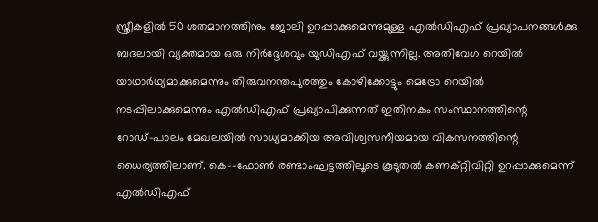സ്ത്രീകളിൽ 50 ശതമാനത്തിനും ജോലി ഉറപ്പാക്കുമെന്നുമുള്ള എൽഡിഎഫ്‌ പ്രഖ്യാപനങ്ങൾക്കു ബദലായി വ്യക്തമായ ഒരു നിർദ്ദേശവും യുഡിഎഫ്‌ വയ്ക്കുന്നില്ല. അതിവേഗ റെയിൽ യാഥാർഥ്യമാക്കുമെന്നും തിരുവനന്തപുരത്തും കോഴിക്കോട്ടും മെട്രോ റെയിൽ നടപ്പിലാക്കുമെന്നും എൽഡിഎഫ്‌ പ്രഖ്യാപിക്കുന്നത്‌ ഇതിനകം സംസ്ഥാനത്തിന്റെ റോഡ്‌–പാലം മേഖലയിൽ സാധ്യമാക്കിയ അവിശ്വസനീയമായ വികസനത്തിന്റെ ധൈര്യത്തിലാണ്‌. കെ–-ഫോൺ രണ്ടാംഘട്ടത്തിലൂടെ കൂടുതൽ കണക്റ്റിവിറ്റി ഉറപ്പാക്കുമെന്ന്‌ എൽഡിഎഫ്‌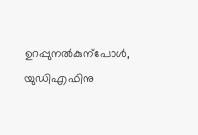ഉറപ്പുനൽകുന്പോൾ, യുഡിഎഫിനു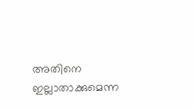അതിനെ ഇല്ലാതാക്കുമെന്ന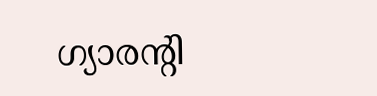ഗ്യാരന്റി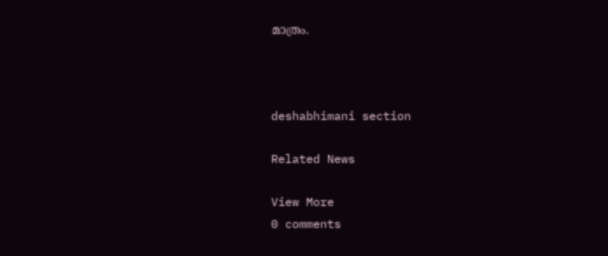മാത്രം.



deshabhimani section

Related News

View More
0 comments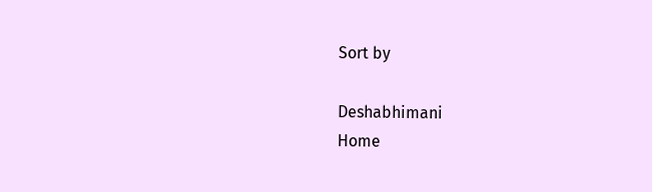Sort by

Deshabhimani
Home